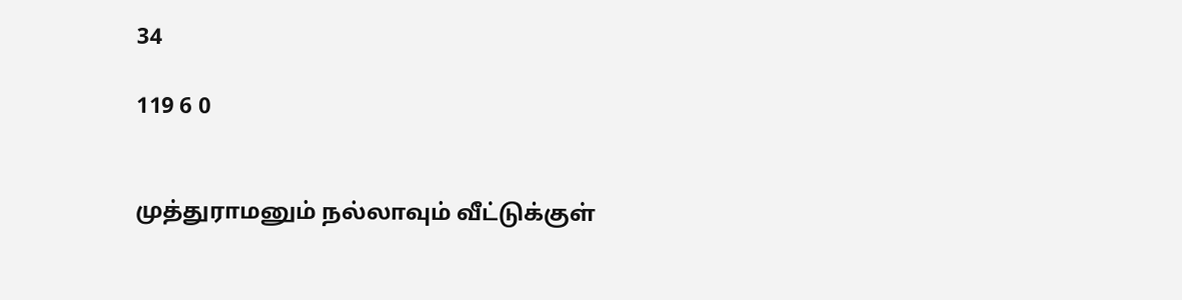34

119 6 0


முத்துராமனும் நல்லாவும் வீட்டுக்குள்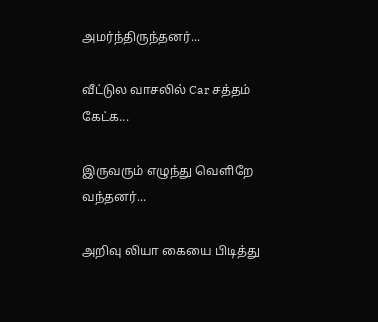அமர்ந்திருந்தனர்...

வீட்டுல வாசலில் Car சத்தம் கேட்க...

இருவரும் எழுந்து வெளிறே வந்தனர்...

அறிவு லியா கையை பிடித்து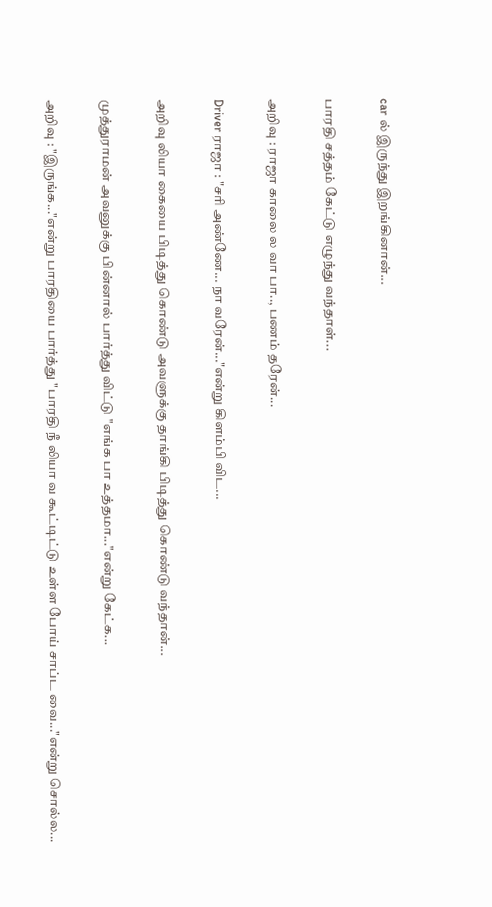car ல் இருந்து இறங்கினான்...

பாரதி சத்தம் கேட்டு எழுந்து வந்தாள்...

அறிவு : ராஜா காலை ல வா பா.., பணம் தரேன்...

Driver ராஜா : "சரி அண்ணே... நா வரேன்..."என்று கிளம்பி விட...

அறிவு லியா கையை பிடித்து கொண்டு அவளுக்கு தாங்கி பிடித்து கொண்டு வந்தான்...

முத்துராமன் அவனுக்கு பின்னால் பார்த்து விட்டு "எங்க பா உத்தமா..."என்று கேட்க...

அறிவு : "இருங்க..."என்று பாரதியை பார்த்து "பாரதி நீ லியா வ கூட்டிட்டு உள்ள போய் சாப்ட வை..."என்று சொல்ல...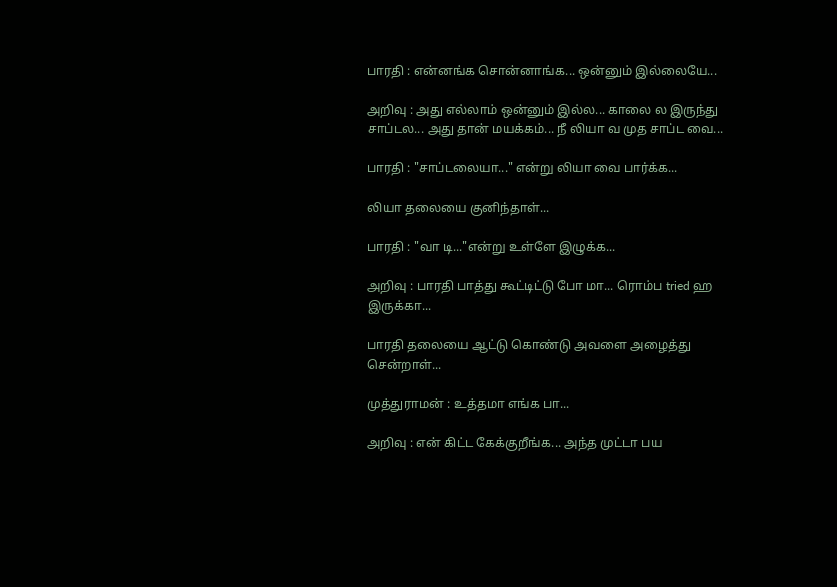பாரதி : என்னங்க சொன்னாங்க... ஒன்னும் இல்லையே...

அறிவு : அது எல்லாம் ஒன்னும் இல்ல... காலை ல இருந்து சாப்டல... அது தான் மயக்கம்... நீ லியா வ முத சாப்ட வை...

பாரதி : "சாப்டலையா..." என்று லியா வை பார்க்க...

லியா தலையை குனிந்தாள்...

பாரதி : "வா டி..."என்று உள்ளே இழுக்க...

அறிவு : பாரதி பாத்து கூட்டிட்டு போ மா... ரொம்ப tried ஹ இருக்கா...

பாரதி தலையை ஆட்டு கொண்டு அவளை அழைத்து சென்றாள்...

முத்துராமன் : உத்தமா எங்க பா...

அறிவு : என் கிட்ட கேக்குறீங்க... அந்த முட்டா பய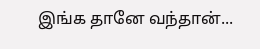இங்க தானே வந்தான்...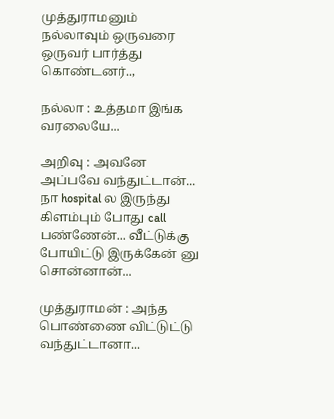முத்துராமனும் நல்லாவும் ஒருவரை ஒருவர் பார்த்து கொண்டனர்..,

நல்லா : உத்தமா இங்க வரலையே...

அறிவு : அவனே அப்பவே வந்துட்டான்... நா hospital ல இருந்து கிளம்பும் போது call பண்ணேன்... வீட்டுக்கு போயிட்டு இருக்கேன் னு சொன்னான்...

முத்துராமன் : அந்த பொண்ணை விட்டுட்டு வந்துட்டானா...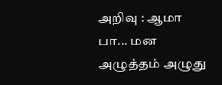அறிவு : ஆமா பா... மன அழுத்தம் அழுது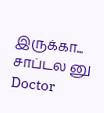இருக்கா... சாப்டல னு Doctor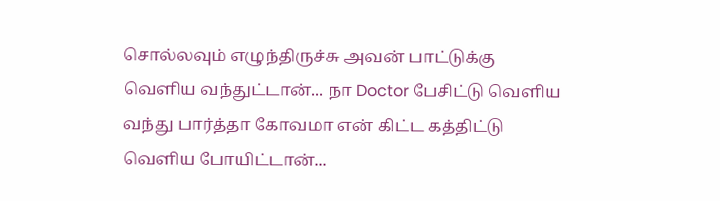சொல்லவும் எழுந்திருச்சு அவன் பாட்டுக்கு வெளிய வந்துட்டான்... நா Doctor பேசிட்டு வெளிய வந்து பார்த்தா கோவமா என் கிட்ட கத்திட்டு வெளிய போயிட்டான்...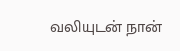வலியுடன் நான்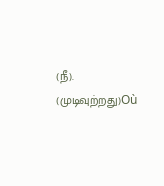(நீ). (முடிவுற்றது)Où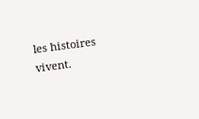les histoires vivent.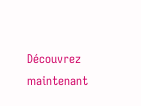Découvrez maintenant